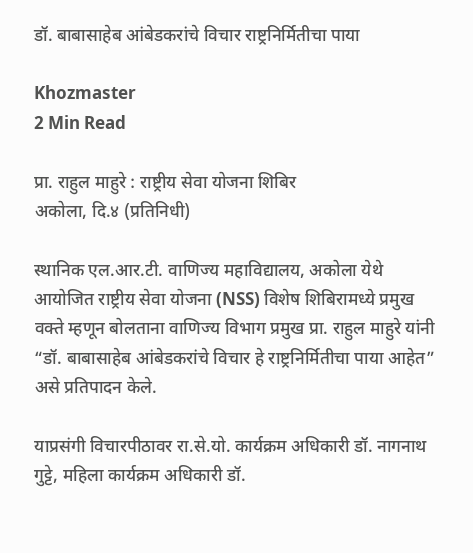डॉ. बाबासाहेब आंबेडकरांचे विचार राष्ट्रनिर्मितीचा पाया

Khozmaster
2 Min Read

प्रा. राहुल माहुरे : राष्ट्रीय सेवा योजना शिबिर
अकोला, दि.४ (प्रतिनिधी)

स्थानिक एल.आर.टी. वाणिज्य महाविद्यालय, अकोला येथे आयोजित राष्ट्रीय सेवा योजना (NSS) विशेष शिबिरामध्ये प्रमुख वक्ते म्हणून बोलताना वाणिज्य विभाग प्रमुख प्रा. राहुल माहुरे यांनी “डॉ. बाबासाहेब आंबेडकरांचे विचार हे राष्ट्रनिर्मितीचा पाया आहेत” असे प्रतिपादन केले.

याप्रसंगी विचारपीठावर रा.से.यो. कार्यक्रम अधिकारी डॉ. नागनाथ गुट्टे, महिला कार्यक्रम अधिकारी डॉ.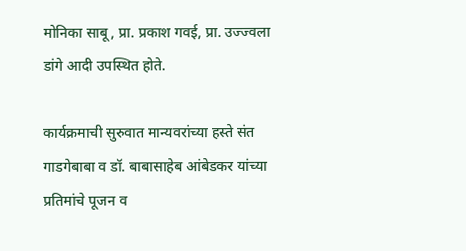मोनिका साबू, प्रा. प्रकाश गवई, प्रा. उज्ज्वला डांगे आदी उपस्थित होते.

कार्यक्रमाची सुरुवात मान्यवरांच्या हस्ते संत गाडगेबाबा व डॉ. बाबासाहेब आंबेडकर यांच्या प्रतिमांचे पूजन व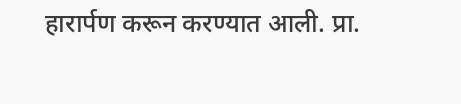हारार्पण करून करण्यात आली. प्रा.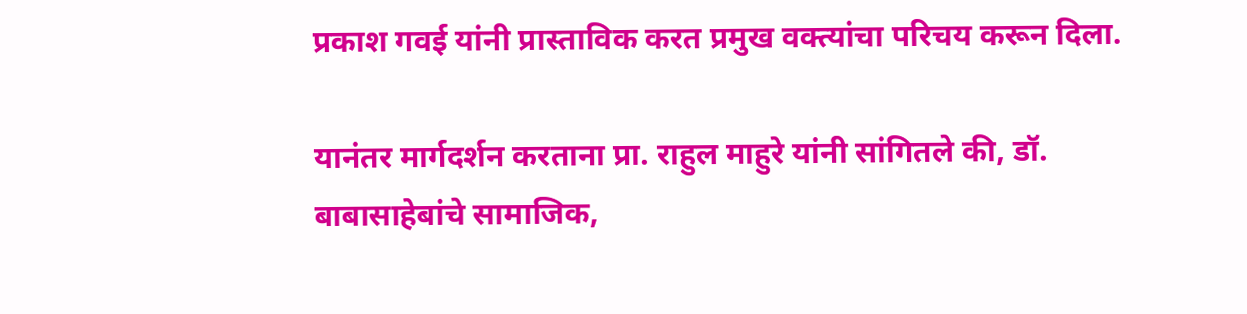प्रकाश गवई यांनी प्रास्ताविक करत प्रमुख वक्त्यांचा परिचय करून दिला.

यानंतर मार्गदर्शन करताना प्रा. राहुल माहुरे यांनी सांगितले की, डॉ. बाबासाहेबांचे सामाजिक,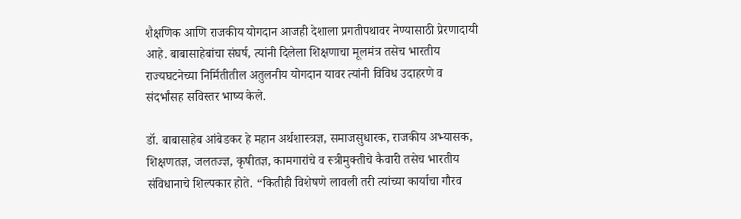शैक्षणिक आणि राजकीय योगदान आजही देशाला प्रगतीपथावर नेण्यासाठी प्रेरणादायी आहे. बाबासाहेबांचा संघर्ष, त्यांनी दिलेला शिक्षणाचा मूलमंत्र तसेच भारतीय राज्यघटनेच्या निर्मितीतील अतुलनीय योगदान यावर त्यांनी विविध उदाहरणे व संदर्भांसह सविस्तर भाष्य केले.

डॉ. बाबासाहेब आंबेडकर हे महान अर्थशास्त्रज्ञ, समाजसुधारक, राजकीय अभ्यासक, शिक्षणतज्ञ, जलतज्ज्ञ, कृषीतज्ञ, कामगारांचे व स्त्रीमुक्तीचे कैवारी तसेच भारतीय संविधानाचे शिल्पकार होते. “कितीही विशेषणे लावली तरी त्यांच्या कार्याचा गौरव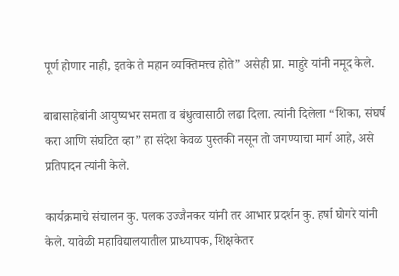पूर्ण होणार नाही, इतके ते महान व्यक्तिमत्त्व होते” असेही प्रा. माहुरे यांनी नमूद केले.

बाबासाहेबांनी आयुष्यभर समता व बंधुत्वासाठी लढा दिला. त्यांनी दिलेला “शिका, संघर्ष करा आणि संघटित व्हा” हा संदेश केवळ पुस्तकी नसून तो जगण्याचा मार्ग आहे, असे प्रतिपादन त्यांनी केले.

कार्यक्रमाचे संचालन कु. पलक उज्जैनकर यांनी तर आभार प्रदर्शन कु. हर्षा घोगरे यांनी केले. यावेळी महाविद्यालयातील प्राध्यापक, शिक्षकेतर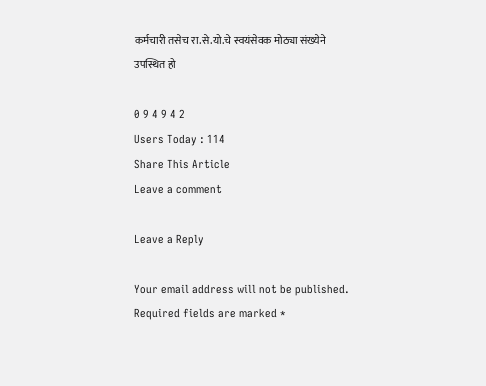कर्मचारी तसेच रा.से.यो.चे स्वयंसेवक मोठ्या संख्येने उपस्थित हो

0 9 4 9 4 2
Users Today : 114
Share This Article
Leave a comment

Leave a Reply

Your email address will not be published. Required fields are marked *